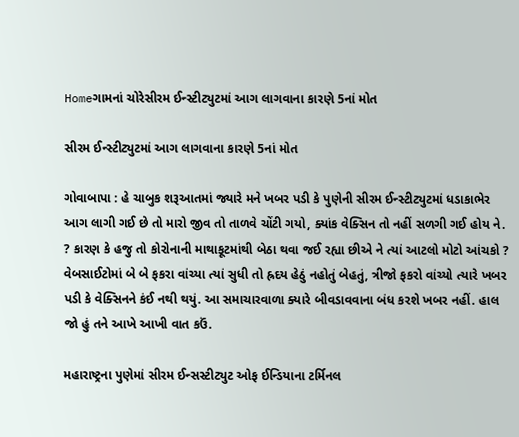Homeગામનાં ચોરેસીરમ ઈન્સ્ટીટ્યુટમાં આગ લાગવાના કારણે 5નાં મોત

સીરમ ઈન્સ્ટીટ્યુટમાં આગ લાગવાના કારણે 5નાં મોત

ગોવાબાપા : હે ચાબુક શરૂઆતમાં જ્યારે મને ખબર પડી કે પુણેની સીરમ ઈન્સ્ટીટ્યુટમાં ધડાકાભેર આગ લાગી ગઈ છે તો મારો જીવ તો તાળવે ચોંટી ગયો, ક્યાંક વેક્સિન તો નહીં સળગી ગઈ હોય ને. ? કારણ કે હજુ તો કોરોનાની માથાકૂટમાંથી બેઠા થવા જઈ રહ્યા છીએ ને ત્યાં આટલો મોટો આંચકો ? વેબસાઈટોમાં બે બે ફકરા વાંચ્યા ત્યાં સુધી તો હ્રદય હેઠું નહોતું બેહતું, ત્રીજો ફકરો વાંચ્યો ત્યારે ખબર પડી કે વેક્સિનને કંઈ નથી થયું. આ સમાચારવાળા ક્યારે બીવડાવવાના બંધ કરશે ખબર નહીં. હાલ જો હું તને આખે આખી વાત કઉં.

મહારાષ્ટ્રના પુણેમાં સીરમ ઈન્સસ્ટીટ્યુટ ઓફ ઈન્ડિયાના ટર્મિનલ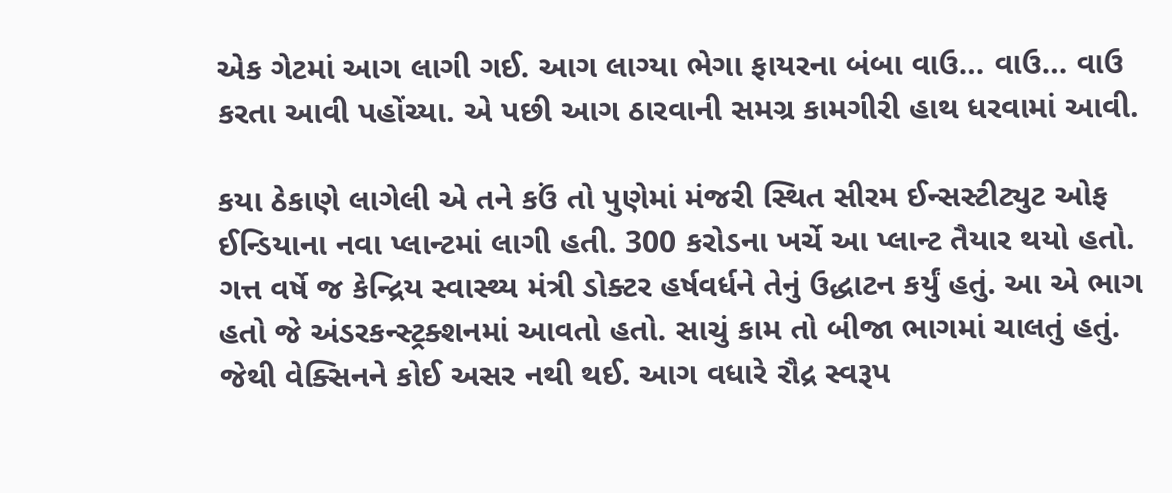એક ગેટમાં આગ લાગી ગઈ. આગ લાગ્યા ભેગા ફાયરના બંબા વાઉ… વાઉ… વાઉ કરતા આવી પહોંચ્યા. એ પછી આગ ઠારવાની સમગ્ર કામગીરી હાથ ધરવામાં આવી.

કયા ઠેકાણે લાગેલી એ તને કઉં તો પુણેમાં મંજરી સ્થિત સીરમ ઈન્સસ્ટીટ્યુટ ઓફ ઈન્ડિયાના નવા પ્લાન્ટમાં લાગી હતી. 300 કરોડના ખર્ચે આ પ્લાન્ટ તૈયાર થયો હતો. ગત્ત વર્ષે જ કેન્દ્રિય સ્વાસ્થ્ય મંત્રી ડોક્ટર હર્ષવર્ધને તેનું ઉદ્ધાટન કર્યું હતું. આ એ ભાગ હતો જે અંડરકન્સ્ટ્રક્શનમાં આવતો હતો. સાચું કામ તો બીજા ભાગમાં ચાલતું હતું. જેથી વેક્સિનને કોઈ અસર નથી થઈ. આગ વધારે રૌદ્ર સ્વરૂપ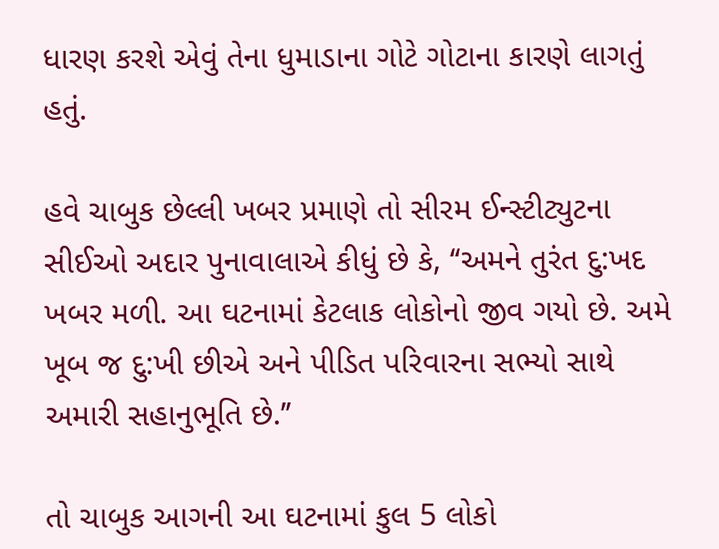ધારણ કરશે એવું તેના ધુમાડાના ગોટે ગોટાના કારણે લાગતું હતું.

હવે ચાબુક છેલ્લી ખબર પ્રમાણે તો સીરમ ઈન્સ્ટીટ્યુટના સીઈઓ અદાર પુનાવાલાએ કીધું છે કે, ‘‘અમને તુરંત દુ:ખદ ખબર મળી. આ ઘટનામાં કેટલાક લોકોનો જીવ ગયો છે. અમે ખૂબ જ દુ:ખી છીએ અને પીડિત પરિવારના સભ્યો સાથે અમારી સહાનુભૂતિ છે.’’

તો ચાબુક આગની આ ઘટનામાં કુલ 5 લોકો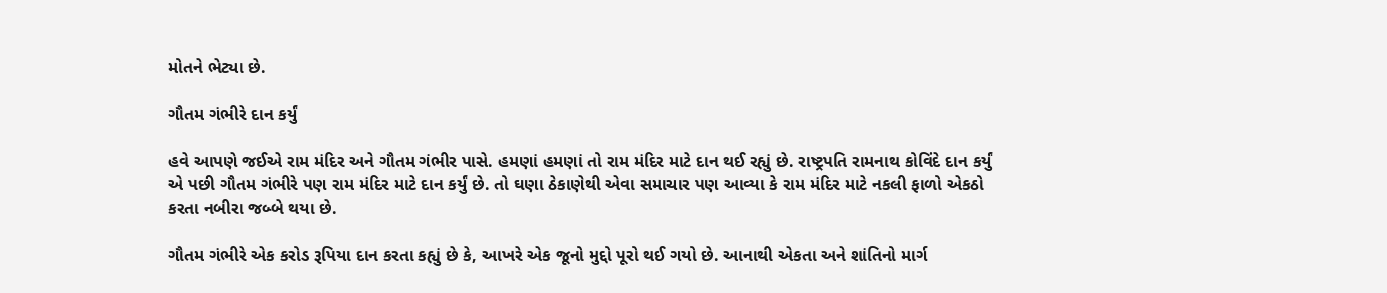મોતને ભેટ્યા છે.

ગૌતમ ગંભીરે દાન કર્યું

હવે આપણે જઈએ રામ મંદિર અને ગૌતમ ગંભીર પાસે. હમણાં હમણાં તો રામ મંદિર માટે દાન થઈ રહ્યું છે. રાષ્ટ્રપતિ રામનાથ કોવિંદે દાન કર્યું એ પછી ગૌતમ ગંભીરે પણ રામ મંદિર માટે દાન કર્યું છે. તો ઘણા ઠેકાણેથી એવા સમાચાર પણ આવ્યા કે રામ મંદિર માટે નકલી ફાળો એકઠો કરતા નબીરા જબ્બે થયા છે.

ગૌતમ ગંભીરે એક કરોડ રૂપિયા દાન કરતા કહ્યું છે કે, આખરે એક જૂનો મુદ્દો પૂરો થઈ ગયો છે. આનાથી એકતા અને શાંતિનો માર્ગ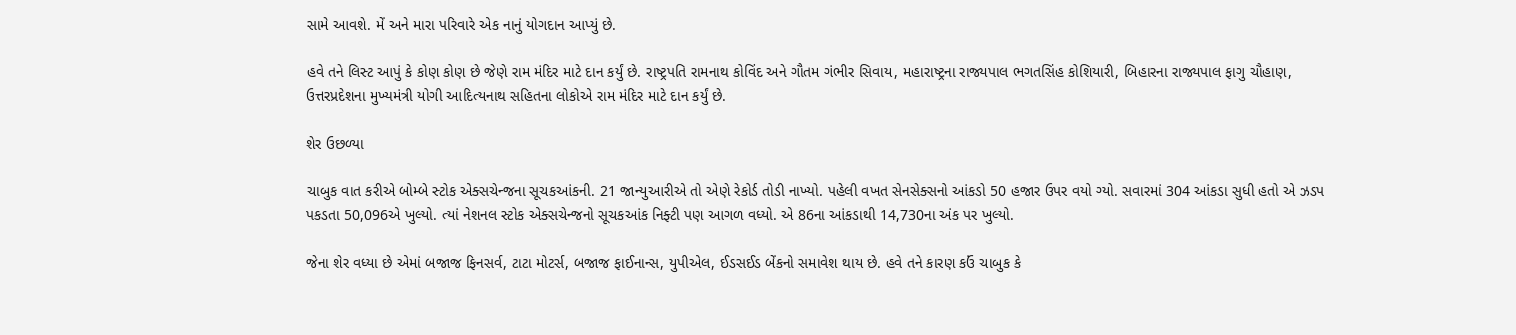સામે આવશે. મેં અને મારા પરિવારે એક નાનું યોગદાન આપ્યું છે.

હવે તને લિસ્ટ આપું કે કોણ કોણ છે જેણે રામ મંદિર માટે દાન કર્યું છે. રાષ્ટ્રપતિ રામનાથ કોવિંદ અને ગૌતમ ગંભીર સિવાય, મહારાષ્ટ્રના રાજ્યપાલ ભગતસિંહ કોશિયારી, બિહારના રાજ્યપાલ ફાગુ ચૌહાણ, ઉત્તરપ્રદેશના મુખ્યમંત્રી યોગી આદિત્યનાથ સહિતના લોકોએ રામ મંદિર માટે દાન કર્યું છે.

શેર ઉછળ્યા

ચાબુક વાત કરીએ બોમ્બે સ્ટોક એક્સચેન્જના સૂચકઆંકની. 21 જાન્યુઆરીએ તો એણે રેકોર્ડ તોડી નાખ્યો. પહેલી વખત સેનસેક્સનો આંકડો 50 હજાર ઉપર વયો ગ્યો. સવારમાં 304 આંકડા સુધી હતો એ ઝડપ પકડતા 50,096એ ખુલ્યો. ત્યાં નેશનલ સ્ટોક એક્સચેન્જનો સૂચકઆંક નિફ્ટી પણ આગળ વધ્યો. એ 86ના આંકડાથી 14,730ના અંક પર ખુલ્યો.

જેના શેર વધ્યા છે એમાં બજાજ ફિનસર્વ, ટાટા મોટર્સ, બજાજ ફાઈનાન્સ, યુપીએલ, ઈડસઈડ બેંકનો સમાવેશ થાય છે. હવે તને કારણ કઉં ચાબુક કે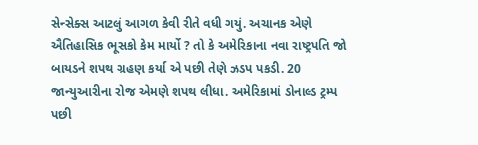સેન્સેક્સ આટલું આગળ કેવી રીતે વધી ગયું. અચાનક એણે ઐતિહાસિક ભૂસકો કેમ માર્યો ? તો કે અમેરિકાના નવા રાષ્ટ્રપતિ જો બાયડને શપથ ગ્રહણ કર્યા એ પછી તેણે ઝડપ પકડી. 20 જાન્યુઆરીના રોજ એમણે શપથ લીધા. અમેરિકામાં ડોનાલ્ડ ટ્રમ્પ પછી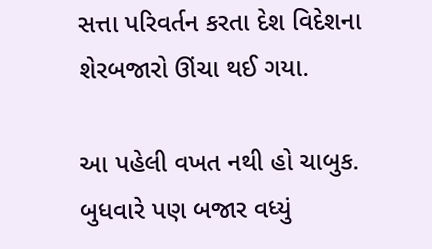સત્તા પરિવર્તન કરતા દેશ વિદેશના શેરબજારો ઊંચા થઈ ગયા.

આ પહેલી વખત નથી હો ચાબુક. બુધવારે પણ બજાર વધ્યું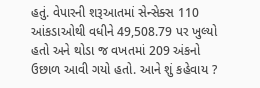હતું. વેપારની શરૂઆતમાં સેન્સેક્સ 110 આંકડાઓથી વધીને 49,508.79 પર ખુલ્યો હતો અને થોડા જ વખતમાં 209 અંકનો ઉછાળ આવી ગયો હતો. આને શું કહેવાય ?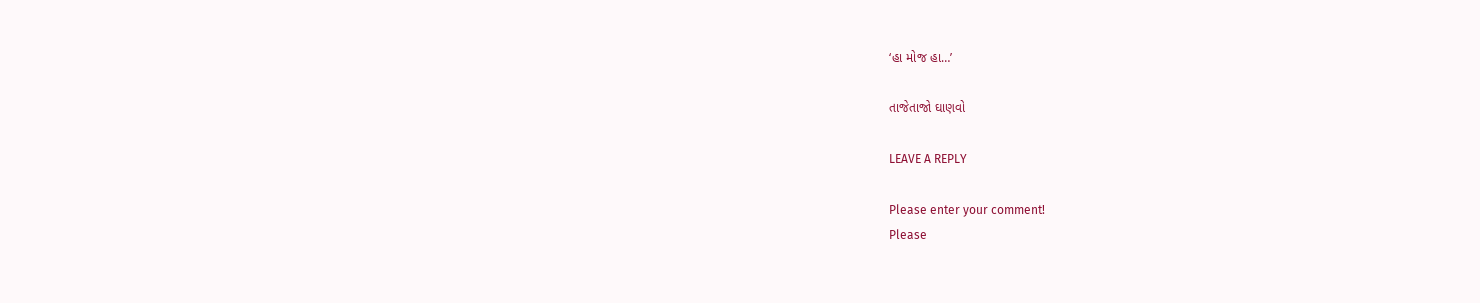‘હા મોજ હા…’

તાજેતાજો ઘાણવો

LEAVE A REPLY

Please enter your comment!
Please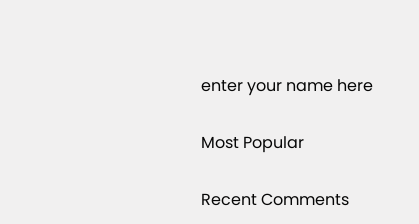enter your name here

Most Popular

Recent Comments